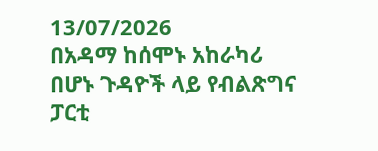13/07/2026
በአዳማ ከሰሞኑ አከራካሪ በሆኑ ጉዳዮች ላይ የብልጽግና ፓርቲ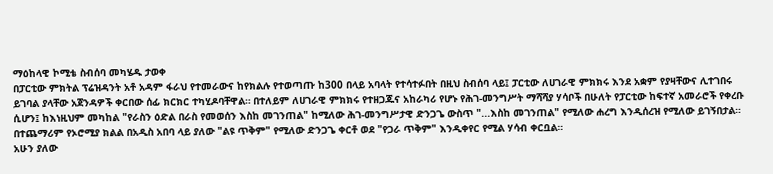ማዕከላዊ ኮሚቴ ስብሰባ መካሄዱ ታወቀ
በፓርቲው ምክትል ፕሬዝዳንት አቶ አዳም ፋራህ የተመራውና ከየክልሉ የተወጣጡ ከ300 በላይ አባላት የተሳተፉበት በዚህ ስብሰባ ላይ፤ ፓርቲው ለሀገራዊ ምክክሩ እንደ አቋም የያዛቸውና ሊተገበሩ ይገባል ያላቸው አጀንዳዎች ቀርበው ሰፊ ክርክር ተካሂዶባቸዋል። በተለይም ለሀገራዊ ምክክሩ የተዘጋጁና አከራካሪ የሆኑ የሕገ-መንግሥት ማሻሻያ ሃሳቦች በሁለት የፓርቲው ከፍተኛ አመራሮች የቀረቡ ሲሆን፤ ከእነዚህም መካከል "የራስን ዕድል በራስ የመወሰን እስከ መገንጠል" ከሚለው ሕገ-መንግሥታዊ ድንጋጌ ውስጥ "...እስከ መገንጠል" የሚለው ሐረግ እንዲሰረዝ የሚለው ይገኝበታል። በተጨማሪም የኦሮሚያ ክልል በአዲስ አበባ ላይ ያለው "ልዩ ጥቅም" የሚለው ድንጋጌ ቀርቶ ወደ "የጋራ ጥቅም" እንዲቀየር የሚል ሃሳብ ቀርቧል።
አሁን ያለው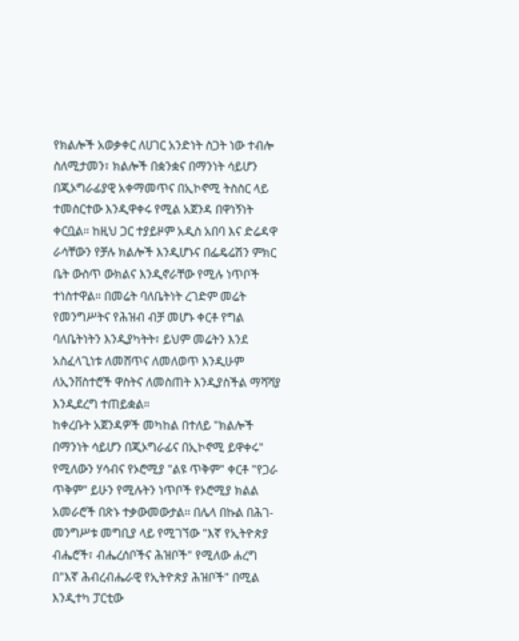የክልሎች አወቃቀር ለሀገር አንድነት ስጋት ነው ተብሎ ስለሚታመን፣ ክልሎች በቋንቋና በማንነት ሳይሆን በጂኦግራፊያዊ አቀማመጥና በኢኮኖሚ ትስስር ላይ ተመስርተው እንዲዋቀሩ የሚል አጀንዳ በዋነኝነት ቀርቧል። ከዚህ ጋር ተያይዞም አዲስ አበባ እና ድሬዳዋ ራሳቸውን የቻሉ ክልሎች እንዲሆኑና በፌዴሬሽን ምክር ቤት ውስጥ ውክልና እንዲኖራቸው የሚሉ ነጥቦች ተነስተዋል። በመሬት ባለቤትነት ረገድም መሬት የመንግሥትና የሕዝብ ብቻ መሆኑ ቀርቶ የግል ባለቤትነትን እንዲያካትት፣ ይህም መሬትን እንደ አስፈላጊነቱ ለመሸጥና ለመለወጥ እንዲሁም ለኢንቨስተሮች ዋስትና ለመስጠት እንዲያስችል ማሻሻያ እንዲደረግ ተጠይቋል።
ከቀረቡት አጀንዳዎች መካከል በተለይ "ክልሎች በማንነት ሳይሆን በጂኦግራፊና በኢኮኖሚ ይዋቀሩ" የሚለውን ሃሳብና የኦሮሚያ "ልዩ ጥቅም" ቀርቶ "የጋራ ጥቅም" ይሁን የሚሉትን ነጥቦች የኦሮሚያ ክልል አመራሮች በጽኑ ተቃውመውታል። በሌላ በኩል በሕገ-መንግሥቱ መግቢያ ላይ የሚገኘው "እኛ የኢትዮጵያ ብሔሮች፣ ብሔረሰቦችና ሕዝቦች" የሚለው ሐረግ በ"እኛ ሕብረብሔራዊ የኢትዮጵያ ሕዝቦች" በሚል እንዲተካ ፓርቲው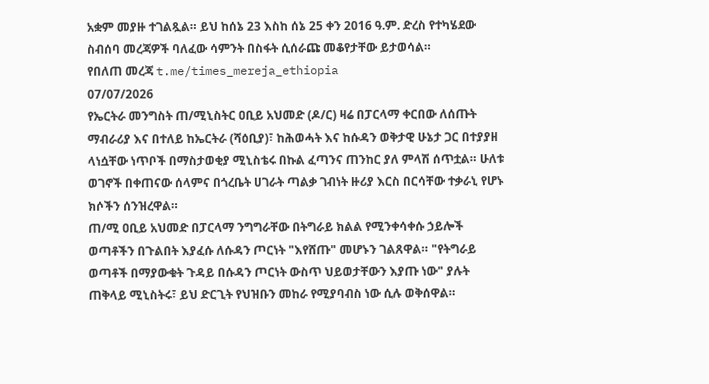አቋም መያዙ ተገልጿል። ይህ ከሰኔ 23 እስከ ሰኔ 25 ቀን 2016 ዓ.ም. ድረስ የተካሄደው ስብሰባ መረጃዎች ባለፈው ሳምንት በስፋት ሲሰራጩ መቆየታቸው ይታወሳል።
የበለጠ መረጃ t.me/times_mereja_ethiopia
07/07/2026
የኤርትራ መንግስት ጠ/ሚኒስትር ዐቢይ አህመድ (ዶ/ር) ዛሬ በፓርላማ ቀርበው ለሰጡት ማብራሪያ እና በተለይ ከኤርትራ (ሻዕቢያ)፣ ከሕወሓት እና ከሱዳን ወቅታዊ ሁኔታ ጋር በተያያዘ ላነሷቸው ነጥቦች በማስታወቂያ ሚኒስቴሩ በኩል ፈጣንና ጠንከር ያለ ምላሽ ሰጥቷል። ሁለቱ ወገኖች በቀጠናው ሰላምና በጎረቤት ሀገራት ጣልቃ ገብነት ዙሪያ እርስ በርሳቸው ተቃራኒ የሆኑ ክሶችን ሰንዝረዋል።
ጠ/ሚ ዐቢይ አህመድ በፓርላማ ንግግራቸው በትግራይ ክልል የሚንቀሳቀሱ ኃይሎች ወጣቶችን በጉልበት እያፈሱ ለሱዳን ጦርነት "እየሸጡ" መሆኑን ገልጸዋል። "የትግራይ ወጣቶች በማያውቁት ጉዳይ በሱዳን ጦርነት ውስጥ ህይወታቸውን እያጡ ነው" ያሉት ጠቅላይ ሚኒስትሩ፣ ይህ ድርጊት የህዝቡን መከራ የሚያባብስ ነው ሲሉ ወቅሰዋል።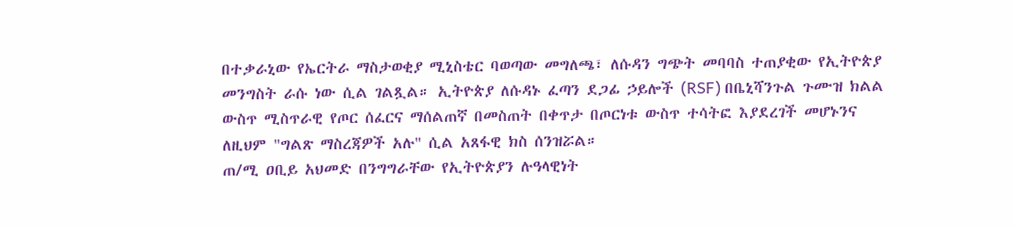በተቃራኒው የኤርትራ ማስታወቂያ ሚኒስቴር ባወጣው መግለጫ፣ ለሱዳን ግጭት መባባስ ተጠያቂው የኢትዮጵያ መንግስት ራሱ ነው ሲል ገልጿል። ኢትዮጵያ ለሱዳኑ ፈጣን ደጋፊ ኃይሎች (RSF) በቤኒሻንጉል ጉሙዝ ክልል ውስጥ ሚስጥራዊ የጦር ሰፈርና ማሰልጠኛ በመስጠት በቀጥታ በጦርነቱ ውስጥ ተሳትፎ እያደረገች መሆኑንና ለዚህም "ግልጽ ማስረጃዎች አሉ" ሲል አጸፋዊ ክስ ሰንዝሯል።
ጠ/ሚ ዐቢይ አህመድ በንግግራቸው የኢትዮጵያን ሉዓላዊነት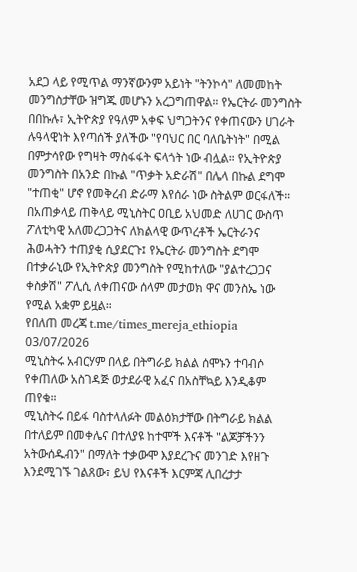አደጋ ላይ የሚጥል ማንኛውንም አይነት "ትንኮሳ" ለመመከት መንግስታቸው ዝግጁ መሆኑን አረጋግጠዋል። የኤርትራ መንግስት በበኩሉ፣ ኢትዮጵያ የዓለም አቀፍ ህግጋትንና የቀጠናውን ሀገራት ሉዓላዊነት እየጣሰች ያለችው "የባህር በር ባለቤትነት" በሚል በምታሳየው የግዛት ማስፋፋት ፍላጎት ነው ብሏል። የኢትዮጵያ መንግስት በአንድ በኩል "ጥቃት አድራሽ" በሌላ በኩል ደግሞ "ተጠቂ" ሆኖ የመቅረብ ድራማ እየሰራ ነው ስትልም ወርፋለች።
በአጠቃላይ ጠቅላይ ሚኒስትር ዐቢይ አህመድ ለሀገር ውስጥ ፖለቲካዊ አለመረጋጋትና ለክልላዊ ውጥረቶች ኤርትራንና ሕወሓትን ተጠያቂ ሲያደርጉ፤ የኤርትራ መንግስት ደግሞ በተቃራኒው የኢትዮጵያ መንግስት የሚከተለው "ያልተረጋጋና ቀስቃሽ" ፖሊሲ ለቀጠናው ሰላም መታወክ ዋና መንስኤ ነው የሚል አቋም ይዟል።
የበለጠ መረጃ t.me/times_mereja_ethiopia
03/07/2026
ሚኒስትሩ አብርሃም በላይ በትግራይ ክልል ሰሞኑን ተባብሶ የቀጠለው አስገዳጅ ወታደራዊ አፈና በአስቸኳይ እንዲቆም ጠየቁ።
ሚኒስትሩ በይፋ ባስተላለፉት መልዕክታቸው በትግራይ ክልል በተለይም በመቀሌና በተለያዩ ከተሞች እናቶች "ልጆቻችንን አትውሰዱብን" በማለት ተቃውሞ እያደረጉና መንገድ እየዘጉ እንደሚገኙ ገልጸው፣ ይህ የእናቶች እርምጃ ሊበረታታ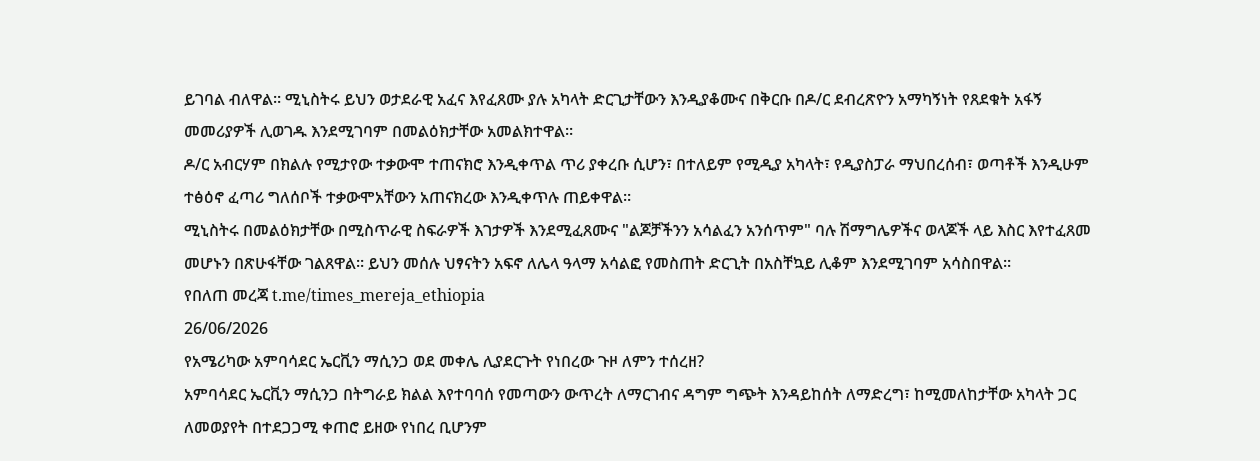ይገባል ብለዋል። ሚኒስትሩ ይህን ወታደራዊ አፈና እየፈጸሙ ያሉ አካላት ድርጊታቸውን እንዲያቆሙና በቅርቡ በዶ/ር ደብረጽዮን አማካኝነት የጸደቁት አፋኝ መመሪያዎች ሊወገዱ እንደሚገባም በመልዕክታቸው አመልክተዋል።
ዶ/ር አብርሃም በክልሉ የሚታየው ተቃውሞ ተጠናክሮ እንዲቀጥል ጥሪ ያቀረቡ ሲሆን፣ በተለይም የሚዲያ አካላት፣ የዲያስፓራ ማህበረሰብ፣ ወጣቶች እንዲሁም ተፅዕኖ ፈጣሪ ግለሰቦች ተቃውሞአቸውን አጠናክረው እንዲቀጥሉ ጠይቀዋል።
ሚኒስትሩ በመልዕክታቸው በሚስጥራዊ ስፍራዎች እገታዎች እንደሚፈጸሙና "ልጆቻችንን አሳልፈን አንሰጥም" ባሉ ሽማግሌዎችና ወላጆች ላይ እስር እየተፈጸመ መሆኑን በጽሁፋቸው ገልጸዋል። ይህን መሰሉ ህፃናትን አፍኖ ለሌላ ዓላማ አሳልፎ የመስጠት ድርጊት በአስቸኳይ ሊቆም እንደሚገባም አሳስበዋል።
የበለጠ መረጃ t.me/times_mereja_ethiopia
26/06/2026
የአሜሪካው አምባሳደር ኤርቪን ማሲንጋ ወደ መቀሌ ሊያደርጉት የነበረው ጉዞ ለምን ተሰረዘ?
አምባሳደር ኤርቪን ማሲንጋ በትግራይ ክልል እየተባባሰ የመጣውን ውጥረት ለማርገብና ዳግም ግጭት እንዳይከሰት ለማድረግ፣ ከሚመለከታቸው አካላት ጋር ለመወያየት በተደጋጋሚ ቀጠሮ ይዘው የነበረ ቢሆንም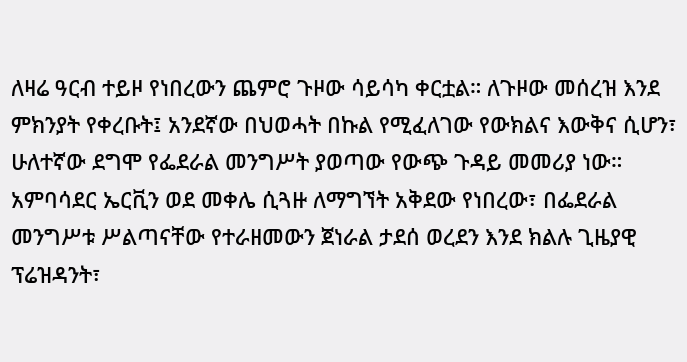ለዛሬ ዓርብ ተይዞ የነበረውን ጨምሮ ጉዞው ሳይሳካ ቀርቷል። ለጉዞው መሰረዝ እንደ ምክንያት የቀረቡት፤ አንደኛው በህወሓት በኩል የሚፈለገው የውክልና እውቅና ሲሆን፣ ሁለተኛው ደግሞ የፌደራል መንግሥት ያወጣው የውጭ ጉዳይ መመሪያ ነው።
አምባሳደር ኤርቪን ወደ መቀሌ ሲጓዙ ለማግኘት አቅደው የነበረው፣ በፌደራል መንግሥቱ ሥልጣናቸው የተራዘመውን ጀነራል ታደሰ ወረደን እንደ ክልሉ ጊዜያዊ ፕሬዝዳንት፣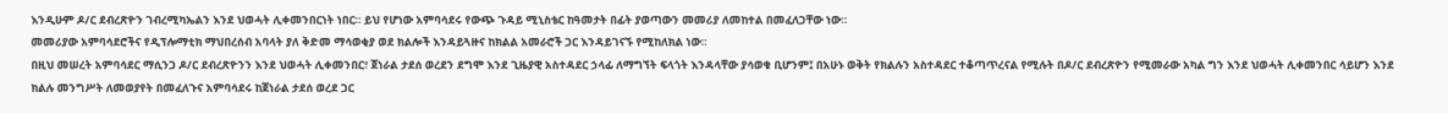እንዲሁም ዶ/ር ደብረጽዮን ገብረሚካኤልን እንደ ህወሓት ሊቀመንበርነት ነበር። ይህ የሆነው አምባሳደሩ የውጭ ጉዳይ ሚኒስቴር ከዓመታት በፊት ያወጣውን መመሪያ ለመከተል በመፈለጋቸው ነው።
መመሪያው አምባሳደሮችና የዲፕሎማቲክ ማህበረሰብ አባላት ያለ ቅድመ ማሳወቂያ ወደ ክልሎች እንዳይጓዙና ከክልል አመራሮች ጋር እንዳይገናኙ የሚከለክል ነው።
በዚህ መሠረት አምባሳደር ማሲንጋ ዶ/ር ደብረጽዮንን እንደ ህወሓት ሊቀመንበር፣ ጀነራል ታደሰ ወረደን ደግሞ እንደ ጊዜያዊ አስተዳደር ኃላፊ ለማግኘት ፍላጎት እንዳላቸው ያሳወቁ ቢሆንም፤ በአሁኑ ወቅት የክልሉን አስተዳደር ተቆጣጥረናል የሚሉት በዶ/ር ደብረጽዮን የሚመራው አካል ግን እንደ ህወሓት ሊቀመንበር ሳይሆን እንደ ክልሉ መንግሥት ለመወያየት በመፈለጉና አምባሳደሩ ከጀነራል ታደሰ ወረደ ጋር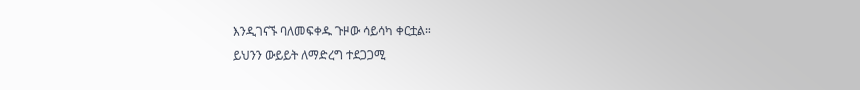እንዲገናኙ ባለመፍቀዱ ጉዞው ሳይሳካ ቀርቷል።
ይህንን ውይይት ለማድረግ ተደጋጋሚ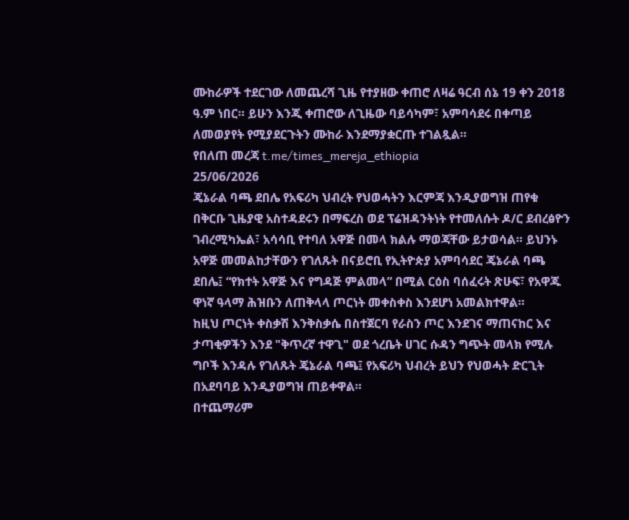ሙከራዎች ተደርገው ለመጨረሻ ጊዜ የተያዘው ቀጠሮ ለዛሬ ዓርብ ሰኔ 19 ቀን 2018 ዓ.ም ነበር። ይሁን እንጂ ቀጠሮው ለጊዜው ባይሳካም፣ አምባሳደሩ በቀጣይ ለመወያየት የሚያደርጉትን ሙከራ እንደማያቋርጡ ተገልጿል።
የበለጠ መረጃ t.me/times_mereja_ethiopia
25/06/2026
ጄኔራል ባጫ ደበሌ የአፍሪካ ህብረት የህወሓትን እርምጃ እንዲያወግዝ ጠየቁ
በቅርቡ ጊዜያዊ አስተዳደሩን በማፍረስ ወደ ፕሬዝዳንትነት የተመለሱት ዶ/ር ደብረፅዮን ገብረሚካኤል፣ አሳሳቢ የተባለ አዋጅ በመላ ክልሉ ማወጃቸው ይታወሳል። ይህንኑ አዋጅ መመልከታቸውን የገለጹት በናይሮቢ የኢትዮጵያ አምባሳደር ጄኔራል ባጫ ደበሌ፤ “የክተት አዋጅ እና የግዳጅ ምልመላ” በሚል ርዕስ ባሰፈሩት ጽሁፍ፣ የአዋጁ ዋነኛ ዓላማ ሕዝቡን ለጠቅላላ ጦርነት መቀስቀስ እንደሆነ አመልክተዋል።
ከዚህ ጦርነት ቀስቃሽ እንቅስቃሴ በስተጀርባ የራስን ጦር እንደገና ማጠናከር እና ታጣቂዎችን እንደ "ቅጥረኛ ተዋጊ" ወደ ጎረቤት ሀገር ሱዳን ግጭት መላክ የሚሉ ግቦች እንዳሉ የገለጹት ጄኔራል ባጫ፤ የአፍሪካ ህብረት ይህን የህወሓት ድርጊት በአደባባይ እንዲያወግዝ ጠይቀዋል።
በተጨማሪም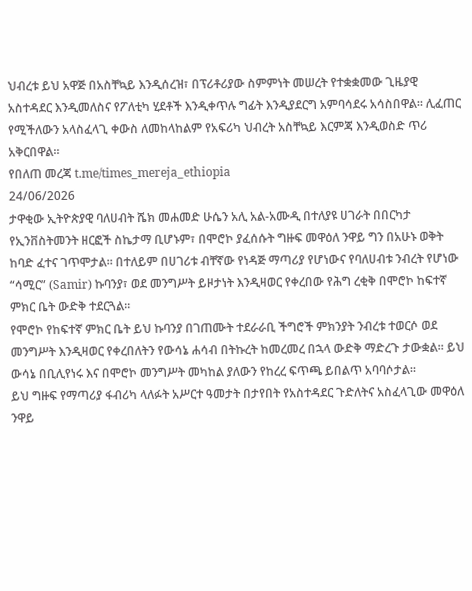ህብረቱ ይህ አዋጅ በአስቸኳይ እንዲሰረዝ፣ በፕሪቶሪያው ስምምነት መሠረት የተቋቋመው ጊዜያዊ አስተዳደር እንዲመለስና የፖለቲካ ሂደቶች እንዲቀጥሉ ግፊት እንዲያደርግ አምባሳደሩ አሳስበዋል። ሊፈጠር የሚችለውን አላስፈላጊ ቀውስ ለመከላከልም የአፍሪካ ህብረት አስቸኳይ እርምጃ እንዲወስድ ጥሪ አቅርበዋል።
የበለጠ መረጃ t.me/times_mereja_ethiopia
24/06/2026
ታዋቂው ኢትዮጵያዊ ባለሀብት ሼክ መሐመድ ሁሴን አሊ አል-አሙዲ በተለያዩ ሀገራት በበርካታ የኢንቨስትመንት ዘርፎች ስኬታማ ቢሆኑም፣ በሞሮኮ ያፈሰሱት ግዙፍ መዋዕለ ንዋይ ግን በአሁኑ ወቅት ከባድ ፈተና ገጥሞታል። በተለይም በሀገሪቱ ብቸኛው የነዳጅ ማጣሪያ የሆነውና የባለሀብቱ ንብረት የሆነው “ሳሚር” (Samir) ኩባንያ፣ ወደ መንግሥት ይዞታነት እንዲዛወር የቀረበው የሕግ ረቂቅ በሞሮኮ ከፍተኛ ምክር ቤት ውድቅ ተደርጓል።
የሞሮኮ የከፍተኛ ምክር ቤት ይህ ኩባንያ በገጠሙት ተደራራቢ ችግሮች ምክንያት ንብረቱ ተወርሶ ወደ መንግሥት እንዲዛወር የቀረበለትን የውሳኔ ሐሳብ በትኩረት ከመረመረ በኋላ ውድቅ ማድረጉ ታውቋል። ይህ ውሳኔ በቢሊየነሩ እና በሞሮኮ መንግሥት መካከል ያለውን የከረረ ፍጥጫ ይበልጥ አባባሶታል።
ይህ ግዙፍ የማጣሪያ ፋብሪካ ላለፉት አሥርተ ዓመታት በታየበት የአስተዳደር ጉድለትና አስፈላጊው መዋዕለ ንዋይ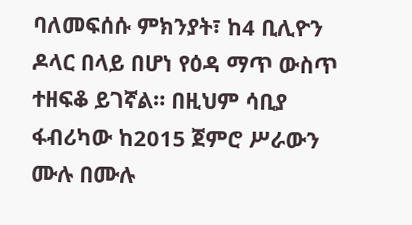ባለመፍሰሱ ምክንያት፣ ከ4 ቢሊዮን ዶላር በላይ በሆነ የዕዳ ማጥ ውስጥ ተዘፍቆ ይገኛል። በዚህም ሳቢያ ፋብሪካው ከ2015 ጀምሮ ሥራውን ሙሉ በሙሉ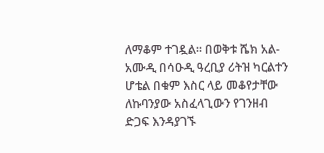ለማቆም ተገዷል። በወቅቱ ሼክ አል-አሙዲ በሳዑዲ ዓረቢያ ሪትዝ ካርልተን ሆቴል በቁም እስር ላይ መቆየታቸው ለኩባንያው አስፈላጊውን የገንዘብ ድጋፍ እንዳያገኙ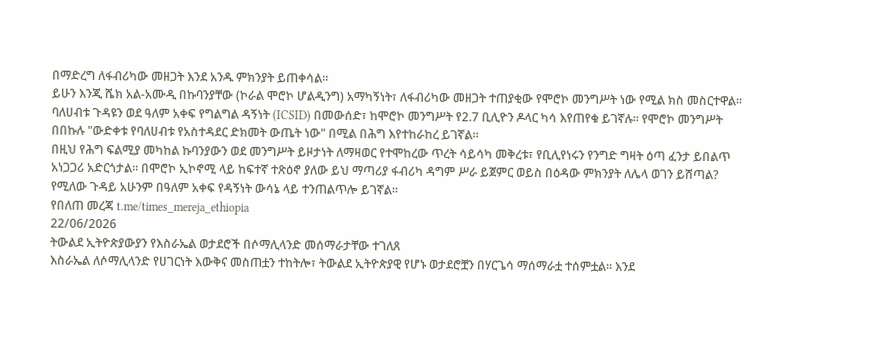በማድረግ ለፋብሪካው መዘጋት እንደ አንዱ ምክንያት ይጠቀሳል።
ይሁን እንጂ ሼክ አል-አሙዲ በኩባንያቸው (ኮራል ሞሮኮ ሆልዲንግ) አማካኝነት፣ ለፋብሪካው መዘጋት ተጠያቂው የሞሮኮ መንግሥት ነው የሚል ክስ መስርተዋል። ባለሀብቱ ጉዳዩን ወደ ዓለም አቀፍ የግልግል ዳኝነት (ICSID) በመውሰድ፣ ከሞሮኮ መንግሥት የ2.7 ቢሊዮን ዶላር ካሳ እየጠየቁ ይገኛሉ። የሞሮኮ መንግሥት በበኩሉ "ውድቀቱ የባለሀብቱ የአስተዳደር ድክመት ውጤት ነው" በሚል በሕግ እየተከራከረ ይገኛል።
በዚህ የሕግ ፍልሚያ መካከል ኩባንያውን ወደ መንግሥት ይዞታነት ለማዛወር የተሞከረው ጥረት ሳይሳካ መቅረቱ፣ የቢሊየነሩን የንግድ ግዛት ዕጣ ፈንታ ይበልጥ አነጋጋሪ አድርጎታል። በሞሮኮ ኢኮኖሚ ላይ ከፍተኛ ተጽዕኖ ያለው ይህ ማጣሪያ ፋብሪካ ዳግም ሥራ ይጀምር ወይስ በዕዳው ምክንያት ለሌላ ወገን ይሸጣል? የሚለው ጉዳይ አሁንም በዓለም አቀፍ የዳኝነት ውሳኔ ላይ ተንጠልጥሎ ይገኛል።
የበለጠ መረጃ t.me/times_mereja_ethiopia
22/06/2026
ትውልደ ኢትዮጵያውያን የእስራኤል ወታደሮች በሶማሊላንድ መሰማራታቸው ተገለጸ
እስራኤል ለሶማሊላንድ የሀገርነት እውቅና መስጠቷን ተከትሎ፣ ትውልደ ኢትዮጵያዊ የሆኑ ወታደሮቿን በሃርጌሳ ማሰማራቷ ተሰምቷል። እንደ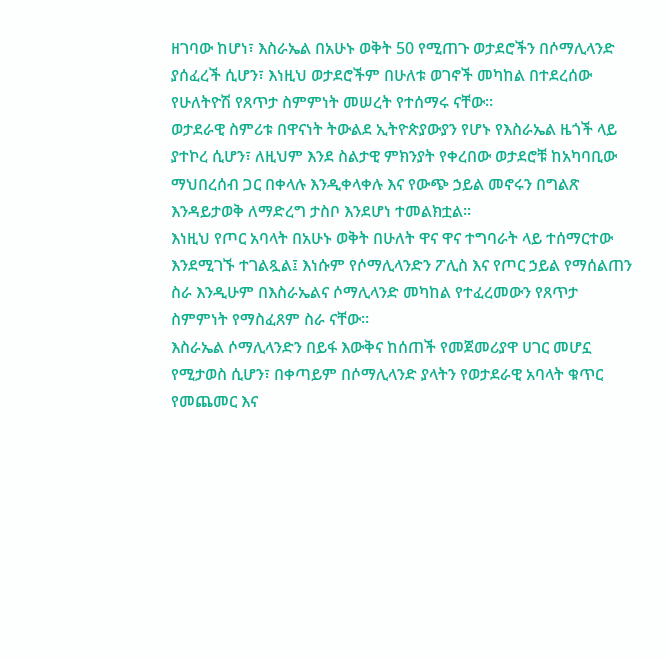ዘገባው ከሆነ፣ እስራኤል በአሁኑ ወቅት 50 የሚጠጉ ወታደሮችን በሶማሊላንድ ያሰፈረች ሲሆን፣ እነዚህ ወታደሮችም በሁለቱ ወገኖች መካከል በተደረሰው የሁለትዮሽ የጸጥታ ስምምነት መሠረት የተሰማሩ ናቸው።
ወታደራዊ ስምሪቱ በዋናነት ትውልደ ኢትዮጵያውያን የሆኑ የእስራኤል ዜጎች ላይ ያተኮረ ሲሆን፣ ለዚህም እንደ ስልታዊ ምክንያት የቀረበው ወታደሮቹ ከአካባቢው ማህበረሰብ ጋር በቀላሉ እንዲቀላቀሉ እና የውጭ ኃይል መኖሩን በግልጽ እንዳይታወቅ ለማድረግ ታስቦ እንደሆነ ተመልክቷል።
እነዚህ የጦር አባላት በአሁኑ ወቅት በሁለት ዋና ዋና ተግባራት ላይ ተሰማርተው እንደሚገኙ ተገልጿል፤ እነሱም የሶማሊላንድን ፖሊስ እና የጦር ኃይል የማሰልጠን ስራ እንዲሁም በእስራኤልና ሶማሊላንድ መካከል የተፈረመውን የጸጥታ ስምምነት የማስፈጸም ስራ ናቸው።
እስራኤል ሶማሊላንድን በይፋ እውቅና ከሰጠች የመጀመሪያዋ ሀገር መሆኗ የሚታወስ ሲሆን፣ በቀጣይም በሶማሊላንድ ያላትን የወታደራዊ አባላት ቁጥር የመጨመር እና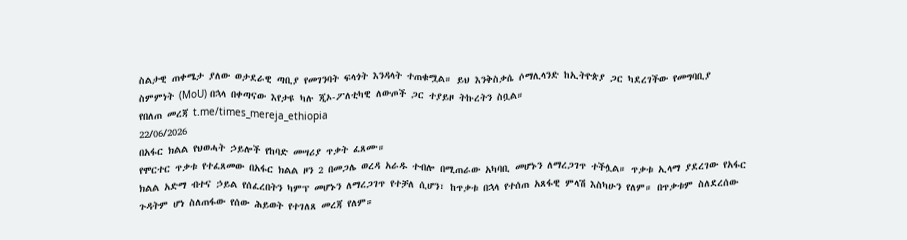ስልታዊ ጠቀሜታ ያለው ወታደራዊ ጣቢያ የመገንባት ፍላጎት እንዳላት ተጠቁሟል። ይህ እንቅስቃሴ ሶማሊላንድ ከኢትዮጵያ ጋር ካደረገችው የመግባቢያ ስምምነት (MoU) በኋላ በቀጣናው እየታዩ ካሉ ጂኦ-ፖለቲካዊ ለውጦች ጋር ተያይዞ ትኩረትን ስቧል።
የበለጠ መረጃ t.me/times_mereja_ethiopia
22/06/2026
በአፋር ክልል የህወሓት ኃይሎች የከባድ መሣሪያ ጥቃት ፈጸሙ።
የሞርተር ጥቃቱ የተፈጸመው በአፋር ክልል ዞን 2 በመጋሌ ወረዳ አራዱ ተብሎ በሚጠራው አካባቢ መሆኑን ለማረጋገጥ ተችሏል። ጥቃቱ ኢላማ ያደረገው የአፋር ክልል አድማ ብተና ኃይል የሰፈረበትን ካምፕ መሆኑን ለማረጋገጥ የተቻለ ሲሆን፣ ከጥቃቱ በኋላ የተሰጠ አጸፋዊ ምላሽ እስካሁን የለም። በጥቃቱም ስለደረሰው ጉዳትም ሆነ ስለጠፋው የሰው ሕይወት የተገለጸ መረጃ የለም።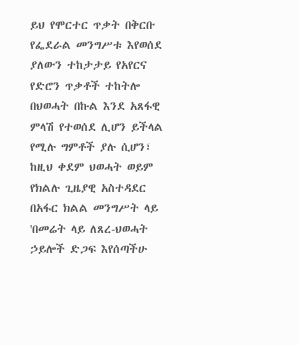ይህ የሞርተር ጥቃት በቅርቡ የፌደራል መንግሥቱ እየወሰደ ያለውን ተከታታይ የአየርና የድሮን ጥቃቶች ተከትሎ በህወሓት በኩል እንደ አጸፋዊ ምላሽ የተወሰደ ሊሆን ይችላል የሚሉ ግምቶች ያሉ ሲሆን፣ ከዚህ ቀደም ህወሓት ወይም የክልሉ ጊዜያዊ አስተዳደር በአፋር ክልል መንግሥት ላይ 'በመሬት ላይ ለጸረ-ህወሓት ኃይሎች ድጋፍ እየሰጣችሁ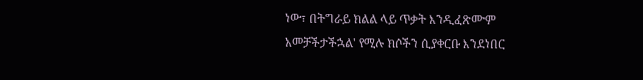ነው፣ በትግራይ ክልል ላይ ጥቃት እንዲፈጽሙም አመቻችታችኋል' የሚሉ ክሶችን ሲያቀርቡ እንደነበር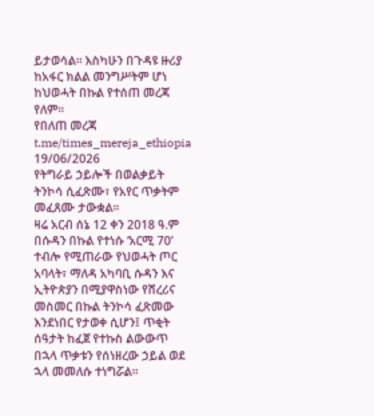ይታወሳል። እስካሁን በጉዳዩ ዙሪያ ከአፋር ክልል መንግሥትም ሆነ ከህወሓት በኩል የተሰጠ መረጃ የለም።
የበለጠ መረጃ t.me/times_mereja_ethiopia
19/06/2026
የትግራይ ኃይሎች በወልቃይት ትንኮሳ ሲፈጽሙ፣ የአየር ጥቃትም መፈጸሙ ታውቋል።
ዛሬ አርብ ሰኔ 12 ቀን 2018 ዓ.ም በሱዳን በኩል የተነሱ ‘አርሚ 70’ ተብሎ የሚጠራው የህወሓት ጦር አባላት፣ ማለዳ አካባቢ ሱዳን እና ኢትዮጵያን በሚያዋስነው የሸረሪና መስመር በኩል ትንኮሳ ፈጽመው እንደነበር የታወቀ ሲሆን፤ ጥቂት ሰዓታት ከፈጀ የተኩስ ልውውጥ በኋላ ጥቃቱን የሰነዘረው ኃይል ወደ ኋላ መመለሱ ተነግሯል።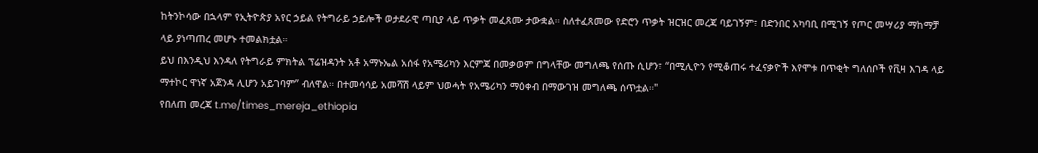ከትንኮሳው በኋላም የኢትዮጵያ አየር ኃይል የትግራይ ኃይሎች ወታደራዊ ጣቢያ ላይ ጥቃት መፈጸሙ ታውቋል። ስለተፈጸመው የድሮን ጥቃት ዝርዝር መረጃ ባይገኝም፣ በድንበር አካባቢ በሚገኝ የጦር መሣሪያ ማከማቻ ላይ ያነጣጠረ መሆኑ ተመልክቷል።
ይህ በእንዲህ እንዳለ የትግራይ ምክትል ፕሬዝዳንት አቶ አማኑኤል አሰፋ የአሜሪካን እርምጃ በመቃወም በግላቸው መግለጫ የሰጡ ሲሆን፣ “በሚሊዮን የሚቆጠሩ ተፈናቃዮች እየሞቱ በጥቂት ግለሰቦች የቪዛ እገዳ ላይ ማተኮር ዋነኛ አጀንዳ ሊሆን አይገባም” ብለዋል። በተመሳሳይ አመሻሽ ላይም ህወሓት የአሜሪካን ማዕቀብ በማውገዝ መግለጫ ሰጥቷል።"
የበለጠ መረጃ t.me/times_mereja_ethiopia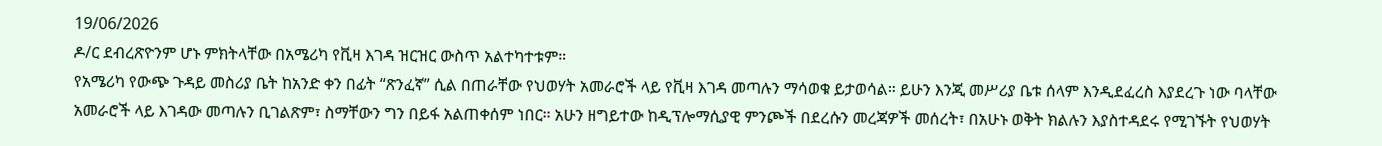19/06/2026
ዶ/ር ደብረጽዮንም ሆኑ ምክትላቸው በአሜሪካ የቪዛ እገዳ ዝርዝር ውስጥ አልተካተቱም።
የአሜሪካ የውጭ ጉዳይ መስሪያ ቤት ከአንድ ቀን በፊት “ጽንፈኛ” ሲል በጠራቸው የህወሃት አመራሮች ላይ የቪዛ እገዳ መጣሉን ማሳወቁ ይታወሳል። ይሁን እንጂ መሥሪያ ቤቱ ሰላም እንዲደፈረስ እያደረጉ ነው ባላቸው አመራሮች ላይ እገዳው መጣሉን ቢገልጽም፣ ስማቸውን ግን በይፋ አልጠቀሰም ነበር። አሁን ዘግይተው ከዲፕሎማሲያዊ ምንጮች በደረሱን መረጃዎች መሰረት፣ በአሁኑ ወቅት ክልሉን እያስተዳደሩ የሚገኙት የህወሃት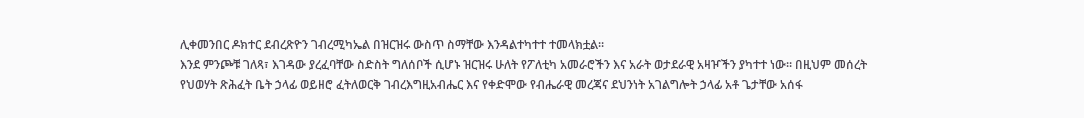ሊቀመንበር ዶክተር ደብረጽዮን ገብረሚካኤል በዝርዝሩ ውስጥ ስማቸው እንዳልተካተተ ተመላክቷል።
እንደ ምንጮቹ ገለጻ፣ እገዳው ያረፈባቸው ስድስት ግለሰቦች ሲሆኑ ዝርዝሩ ሁለት የፖለቲካ አመራሮችን እና አራት ወታደራዊ አዛዦችን ያካተተ ነው። በዚህም መሰረት የህወሃት ጽሕፈት ቤት ኃላፊ ወይዘሮ ፈትለወርቅ ገብረእግዚአብሔር እና የቀድሞው የብሔራዊ መረጃና ደህንነት አገልግሎት ኃላፊ አቶ ጌታቸው አሰፋ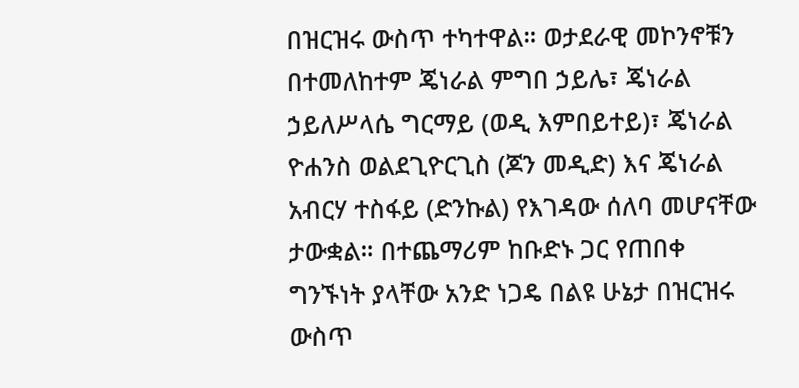በዝርዝሩ ውስጥ ተካተዋል። ወታደራዊ መኮንኖቹን በተመለከተም ጄነራል ምግበ ኃይሌ፣ ጄነራል ኃይለሥላሴ ግርማይ (ወዲ እምበይተይ)፣ ጄነራል ዮሐንስ ወልደጊዮርጊስ (ጆን መዲድ) እና ጄነራል አብርሃ ተስፋይ (ድንኩል) የእገዳው ሰለባ መሆናቸው ታውቋል። በተጨማሪም ከቡድኑ ጋር የጠበቀ ግንኙነት ያላቸው አንድ ነጋዴ በልዩ ሁኔታ በዝርዝሩ ውስጥ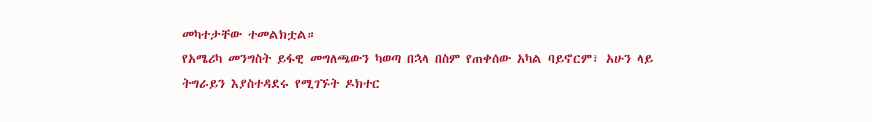መካተታቸው ተመልክቷል።
የአሜሪካ መንግስት ይፋዊ መግለጫውን ካወጣ በኋላ በስም የጠቀሰው አካል ባይኖርም፣ አሁን ላይ ትግራይን እያስተዳደሩ የሚገኙት ዶክተር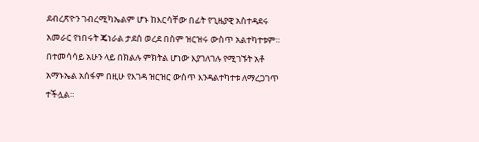ደብረጽዮን ገብረሚካኤልም ሆኑ ከእርሳቸው በፊት የጊዜያዊ አስተዳደሩ አመራር የነበሩት ጄነራል ታደሰ ወረደ በስም ዝርዝሩ ውስጥ አልተካተቱም። በተመሳሳይ አሁን ላይ በክልሉ ምክትል ሆነው እያገለገሉ የሚገኙት አቶ አማኑኤል አሰፋም በዚሁ የእገዳ ዝርዝር ውስጥ እንዳልተካተቱ ለማረጋገጥ ተችሏል።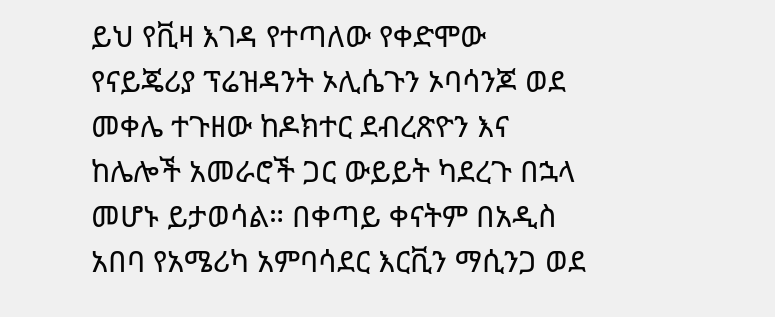ይህ የቪዛ እገዳ የተጣለው የቀድሞው የናይጄሪያ ፕሬዝዳንት ኦሊሴጉን ኦባሳንጆ ወደ መቀሌ ተጉዘው ከዶክተር ደብረጽዮን እና ከሌሎች አመራሮች ጋር ውይይት ካደረጉ በኋላ መሆኑ ይታወሳል። በቀጣይ ቀናትም በአዲስ አበባ የአሜሪካ አምባሳደር እርቪን ማሲንጋ ወደ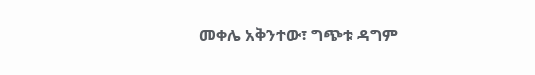መቀሌ አቅንተው፣ ግጭቱ ዳግም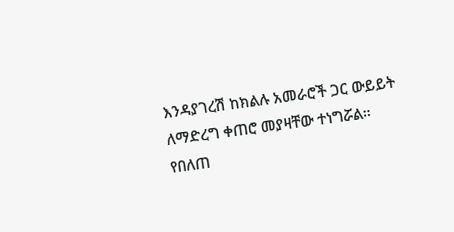እንዳያገረሽ ከክልሉ አመራሮች ጋር ውይይት ለማድረግ ቀጠሮ መያዛቸው ተነግሯል።
የበለጠ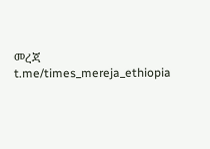መረጃ t.me/times_mereja_ethiopia